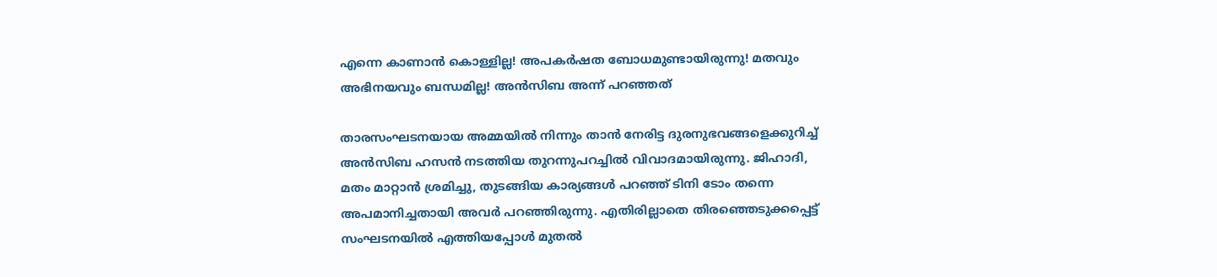എന്നെ കാണാന്‍ കൊള്ളില്ല! അപകര്‍ഷത ബോധമുണ്ടായിരുന്നു! മതവും അഭിനയവും ബന്ധമില്ല! അന്‍സിബ അന്ന് പറഞ്ഞത്‌

താരസംഘടനയായ അമ്മയില്‍ നിന്നും താന്‍ നേരിട്ട ദുരനുഭവങ്ങളെക്കുറിച്ച് അന്‍സിബ ഹസന്‍ നടത്തിയ തുറന്നുപറച്ചില്‍ വിവാദമായിരുന്നു. ജിഹാദി, മതം മാറ്റാന്‍ ശ്രമിച്ചു, തുടങ്ങിയ കാര്യങ്ങള്‍ പറഞ്ഞ് ടിനി ടോം തന്നെ അപമാനിച്ചതായി അവര്‍ പറഞ്ഞിരുന്നു. എതിരില്ലാതെ തിരഞ്ഞെടുക്കപ്പെട്ട് സംഘടനയില്‍ എത്തിയപ്പോള്‍ മുതല്‍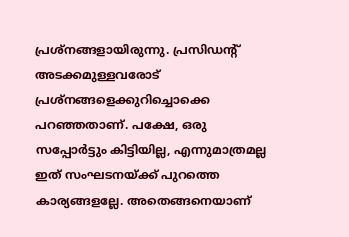പ്രശ്‌നങ്ങളായിരുന്നു. പ്രസിഡന്റ് അടക്കമുള്ളവരോട് പ്രശ്‌നങ്ങളെക്കുറിച്ചൊക്കെ പറഞ്ഞതാണ്. പക്ഷേ, ഒരു സപ്പോര്‍ട്ടും കിട്ടിയില്ല, എന്നുമാത്രമല്ല ഇത് സംഘടനയ്ക്ക് പുറത്തെ കാര്യങ്ങളല്ലേ. അതെങ്ങനെയാണ്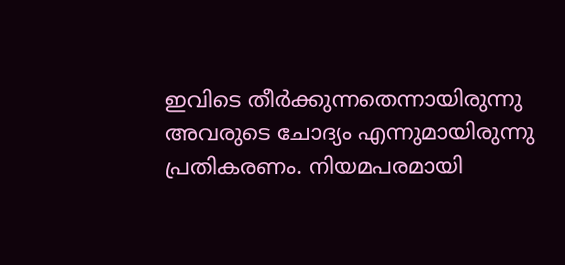ഇവിടെ തീര്‍ക്കുന്നതെന്നായിരുന്നു അവരുടെ ചോദ്യം എന്നുമായിരുന്നു പ്രതികരണം. നിയമപരമായി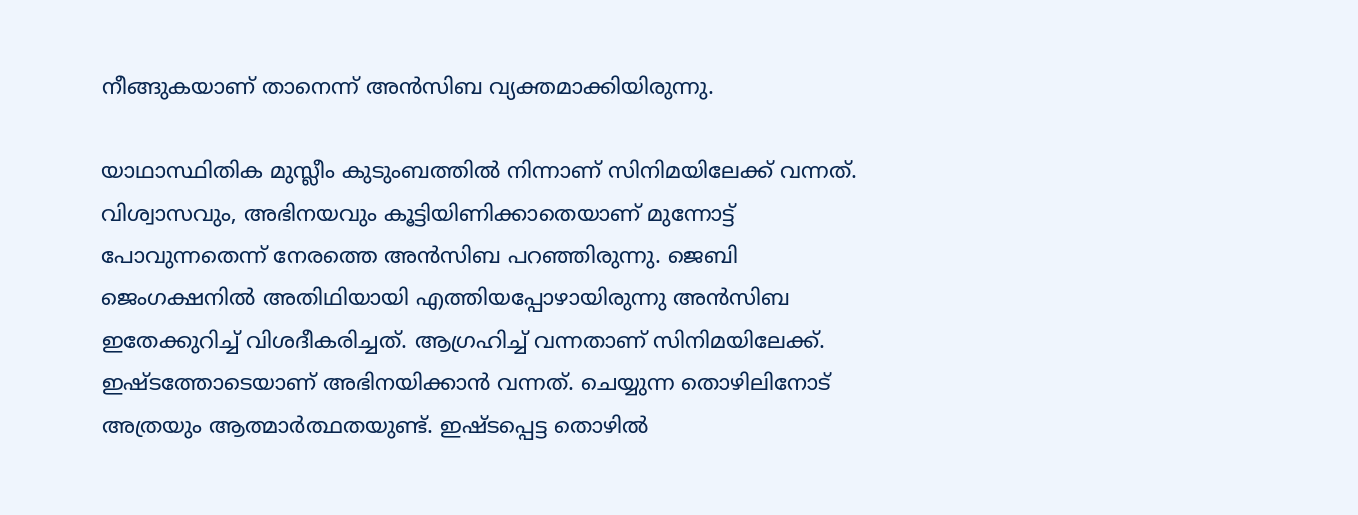നീങ്ങുകയാണ് താനെന്ന് അന്‍സിബ വ്യക്തമാക്കിയിരുന്നു.

യാഥാസ്ഥിതിക മുസ്ലീം കുടുംബത്തില്‍ നിന്നാണ് സിനിമയിലേക്ക് വന്നത്. വിശ്വാസവും, അഭിനയവും കൂട്ടിയിണിക്കാതെയാണ് മുന്നോട്ട് പോവുന്നതെന്ന് നേരത്തെ അന്‍സിബ പറഞ്ഞിരുന്നു. ജെബി ജെംഗക്ഷനില്‍ അതിഥിയായി എത്തിയപ്പോഴായിരുന്നു അന്‍സിബ ഇതേക്കുറിച്ച് വിശദീകരിച്ചത്. ആഗ്രഹിച്ച് വന്നതാണ് സിനിമയിലേക്ക്. ഇഷ്ടത്തോടെയാണ് അഭിനയിക്കാന്‍ വന്നത്. ചെയ്യുന്ന തൊഴിലിനോട് അത്രയും ആത്മാര്‍ത്ഥതയുണ്ട്. ഇഷ്ടപ്പെട്ട തൊഴില്‍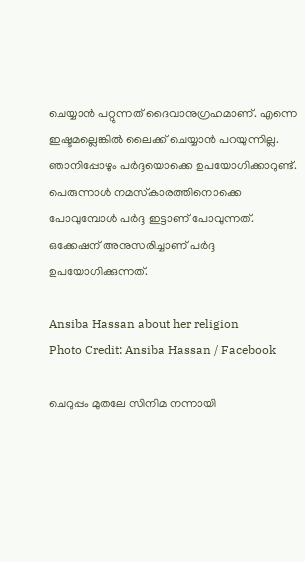ചെയ്യാന്‍ പറ്റുന്നത് ദൈവാനുഗ്രഹമാണ്. എന്നെ ഇഷ്ടമല്ലെങ്കില്‍ ലൈക്ക് ചെയ്യാന്‍ പറയുന്നില്ല. ഞാനിപ്പോഴും പര്‍ദ്ദയൊക്കെ ഉപയോഗിക്കാറുണ്ട്. പെരുന്നാള്‍ നമസ്‌കാരത്തിനൊക്കെ പോവുമ്പോള്‍ പര്‍ദ്ദ ഇട്ടാണ് പോവുന്നത്. ഒക്കേഷന് അനുസരിച്ചാണ് പര്‍ദ്ദ ഉപയോഗിക്കുന്നത്.

Ansiba Hassan about her religion
Photo Credit: Ansiba Hassan / Facebook

ചെറുപ്പം മുതലേ സിനിമ നന്നായി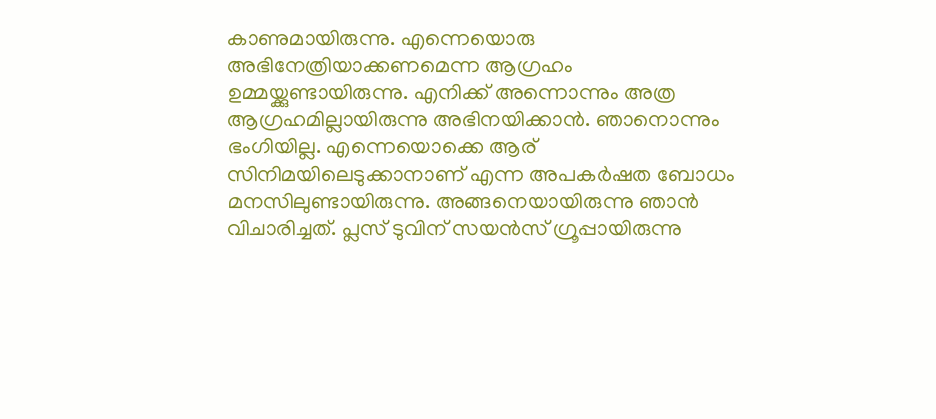കാണുമായിരുന്നു. എന്നെയൊരു അഭിനേത്രിയാക്കണമെന്ന ആഗ്രഹം ഉമ്മയ്ക്കുണ്ടായിരുന്നു. എനിക്ക് അന്നൊന്നും അത്ര ആഗ്രഹമില്ലായിരുന്നു അഭിനയിക്കാന്‍. ഞാനൊന്നും ഭംഗിയില്ല. എന്നെയൊക്കെ ആര് സിനിമയിലെടുക്കാനാണ് എന്ന അപകര്‍ഷത ബോധം മനസിലുണ്ടായിരുന്നു. അങ്ങനെയായിരുന്നു ഞാന്‍ വിചാരിച്ചത്. പ്ലസ് ടുവിന് സയന്‍സ് ഗ്രൂപ്പായിരുന്നു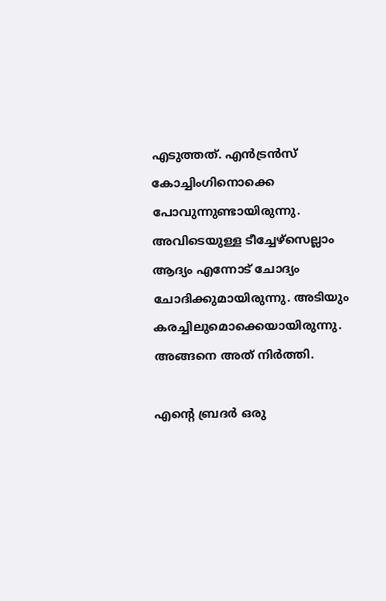എടുത്തത്. എന്‍ട്രന്‍സ് കോച്ചിംഗിനൊക്കെ പോവുന്നുണ്ടായിരുന്നു. അവിടെയുള്ള ടീച്ചേഴ്‌സെല്ലാം ആദ്യം എന്നോട് ചോദ്യം ചോദിക്കുമായിരുന്നു. അടിയും കരച്ചിലുമൊക്കെയായിരുന്നു. അങ്ങനെ അത് നിര്‍ത്തി.

എന്റെ ബ്രദര്‍ ഒരു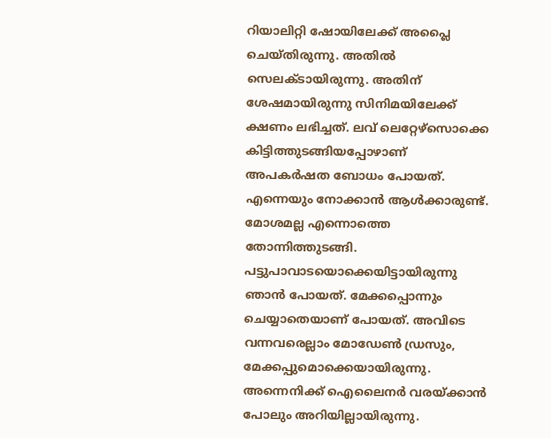റിയാലിറ്റി ഷോയിലേക്ക് അപ്ലൈ ചെയ്തിരുന്നു. അതില്‍ സെലക്ടായിരുന്നു. അതിന് ശേഷമായിരുന്നു സിനിമയിലേക്ക് ക്ഷണം ലഭിച്ചത്. ലവ് ലെറ്റേഴ്‌സൊക്കെ കിട്ടിത്തുടങ്ങിയപ്പോഴാണ് അപകര്‍ഷത ബോധം പോയത്. എന്നെയും നോക്കാന്‍ ആള്‍ക്കാരുണ്ട്. മോശമല്ല എന്നൊത്തെ തോന്നിത്തുടങ്ങി. പട്ടുപാവാടയൊക്കെയിട്ടായിരുന്നു ഞാന്‍ പോയത്. മേക്കപ്പൊന്നും ചെയ്യാതെയാണ് പോയത്. അവിടെ വന്നവരെല്ലാം മോഡേണ്‍ ഡ്രസും, മേക്കപ്പുമൊക്കെയായിരുന്നു. അന്നെനിക്ക് ഐലൈനര്‍ വരയ്ക്കാന്‍ പോലും അറിയില്ലായിരുന്നു.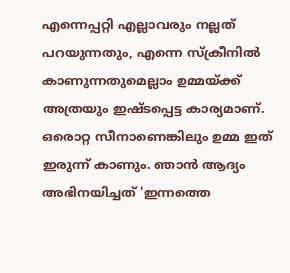എന്നെപ്പറ്റി എല്ലാവരും നല്ലത് പറയുന്നതും, എന്നെ സ്‌ക്രീനില്‍ കാണുന്നതുമെല്ലാം ഉമ്മയ്ക്ക് അത്രയും ഇഷ്ടപ്പെട്ട കാര്യമാണ്. ഒരൊറ്റ സീനാണെങ്കിലും ഉമ്മ ഇത് ഇരുന്ന് കാണും. ഞാന്‍ ആദ്യം അഭിനയിച്ചത് 'ഇന്നത്തെ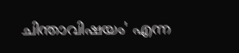ചിന്താവിഷയം' എന്ന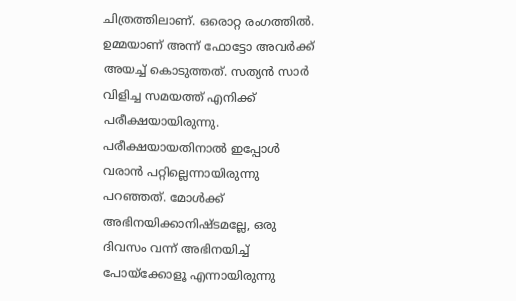ചിത്രത്തിലാണ്. ഒരൊറ്റ രംഗത്തില്‍. ഉമ്മയാണ് അന്ന് ഫോട്ടോ അവര്‍ക്ക് അയച്ച് കൊടുത്തത്. സത്യന്‍ സാര്‍ വിളിച്ച സമയത്ത് എനിക്ക് പരീക്ഷയായിരുന്നു. പരീക്ഷയായതിനാല്‍ ഇപ്പോള്‍ വരാന്‍ പറ്റില്ലെന്നായിരുന്നു പറഞ്ഞത്. മോള്‍ക്ക് അഭിനയിക്കാനിഷ്ടമല്ലേ, ഒരു ദിവസം വന്ന് അഭിനയിച്ച് പോയ്‌ക്കോളൂ എന്നായിരുന്നു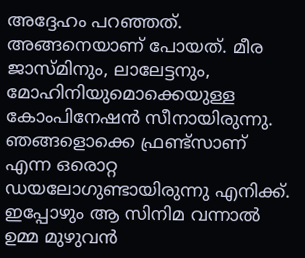അദ്ദേഹം പറഞ്ഞത്. അങ്ങനെയാണ് പോയത്. മീര ജാസ്മിനും, ലാലേട്ടനും, മോഹിനിയുമൊക്കെയുള്ള കോംപിനേഷന്‍ സീനായിരുന്നു. ഞങ്ങളൊക്കെ ഫ്രണ്ട്‌സാണ് എന്ന ഒരൊറ്റ ഡയലോഗുണ്ടായിരുന്നു എനിക്ക്. ഇപ്പോഴും ആ സിനിമ വന്നാല്‍ ഉമ്മ മുഴുവന്‍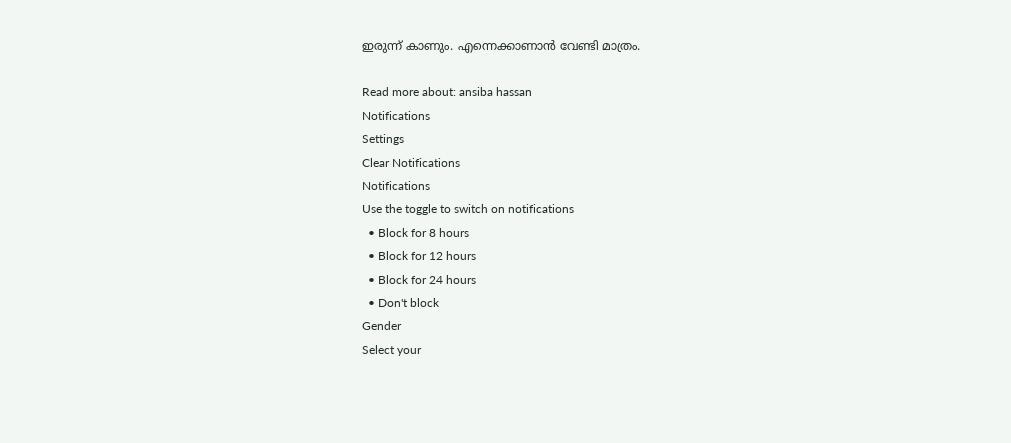ഇരുന്ന് കാണും. എന്നെക്കാണാന്‍ വേണ്ടി മാത്രം.

Read more about: ansiba hassan
Notifications
Settings
Clear Notifications
Notifications
Use the toggle to switch on notifications
  • Block for 8 hours
  • Block for 12 hours
  • Block for 24 hours
  • Don't block
Gender
Select your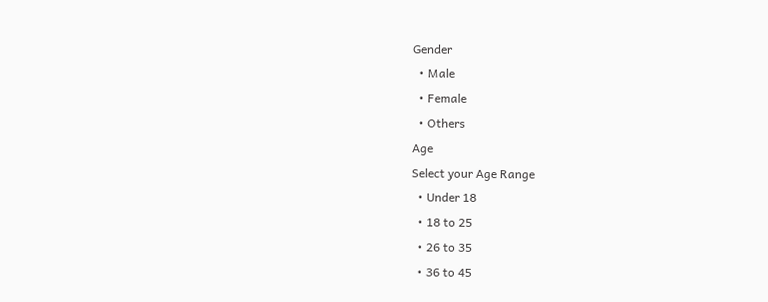Gender
  • Male
  • Female
  • Others
Age
Select your Age Range
  • Under 18
  • 18 to 25
  • 26 to 35
  • 36 to 45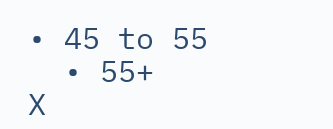• 45 to 55
  • 55+
X